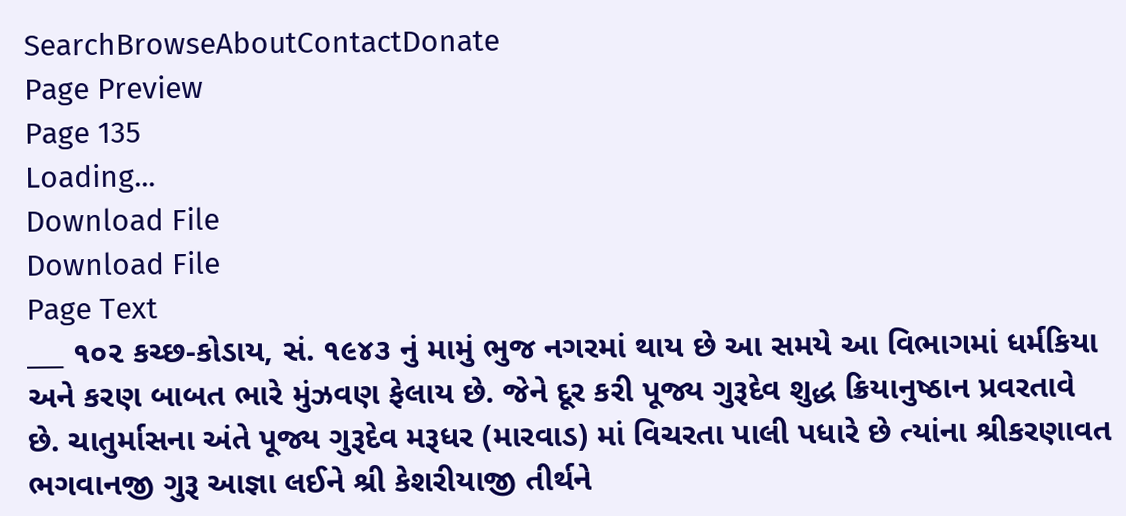SearchBrowseAboutContactDonate
Page Preview
Page 135
Loading...
Download File
Download File
Page Text
___ ૧૦૨ કચ્છ-કોડાય, સં. ૧૯૪૩ નું મામું ભુજ નગરમાં થાય છે આ સમયે આ વિભાગમાં ધર્મકિયા અને કરણ બાબત ભારે મુંઝવણ ફેલાય છે. જેને દૂર કરી પૂજ્ય ગુરૂદેવ શુદ્ધ ક્રિયાનુષ્ઠાન પ્રવરતાવે છે. ચાતુર્માસના અંતે પૂજ્ય ગુરૂદેવ મરૂધર (મારવાડ) માં વિચરતા પાલી પધારે છે ત્યાંના શ્રીકરણાવત ભગવાનજી ગુરૂ આજ્ઞા લઈને શ્રી કેશરીયાજી તીર્થને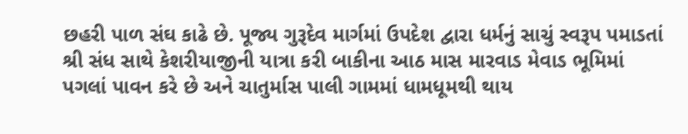છહરી પાળ સંઘ કાઢે છે. પૂજ્ય ગુરૂદેવ માર્ગમાં ઉપદેશ દ્વારા ધર્મનું સાચું સ્વરૂપ પમાડતાં શ્રી સંધ સાથે કેશરીયાજીની યાત્રા કરી બાકીના આઠ માસ મારવાડ મેવાડ ભૂમિમાં પગલાં પાવન કરે છે અને ચાતુર્માસ પાલી ગામમાં ધામધૂમથી થાય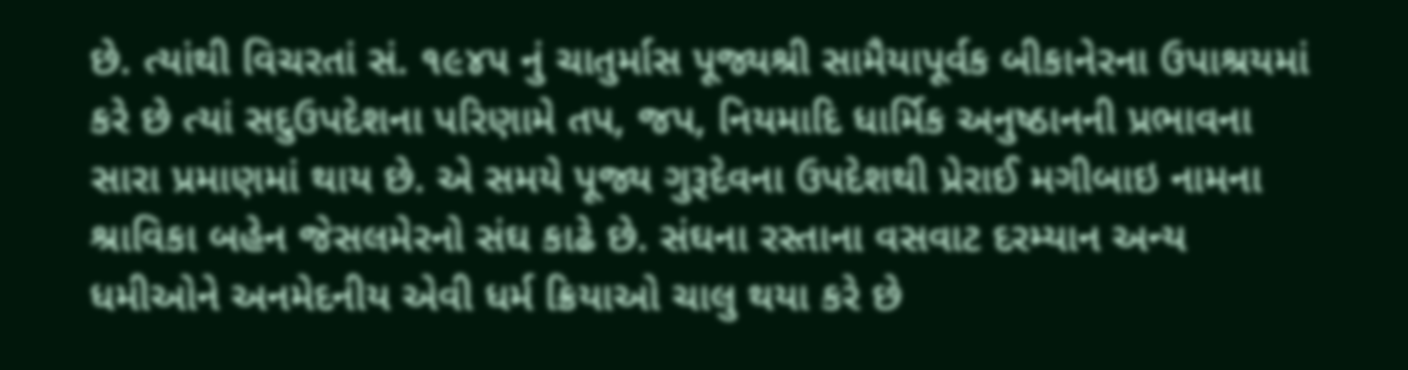છે. ત્યાંથી વિચરતાં સં. ૧૯૪૫ નું ચાતુર્માસ પૂજ્યશ્રી સામૈયાપૂર્વક બીકાનેરના ઉપાશ્રયમાં કરે છે ત્યાં સદુઉપદેશના પરિણામે તપ, જપ, નિયમાદિ ધાર્મિક અનુષ્ઠાનની પ્રભાવના સારા પ્રમાણમાં થાય છે. એ સમયે પૂજ્ય ગુરૂદેવના ઉપદેશથી પ્રેરાઈ મગીબાઇ નામના શ્રાવિકા બહેન જેસલમેરનો સંઘ કાઢે છે. સંઘના રસ્તાના વસવાટ દરમ્યાન અન્ય ધમીઓને અનમેદનીય એવી ધર્મ ક્રિયાઓ ચાલુ થયા કરે છે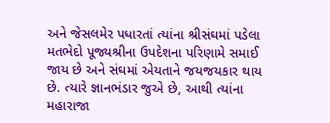અને જેસલમેર પધારતાં ત્યાંના શ્રીસંઘમાં પડેલા મતભેદો પૂજ્યશ્રીના ઉપદેશના પરિણામે સમાઈ જાય છે અને સંઘમાં એયતાને જયજયકાર થાય છે. ત્યારે જ્ઞાનભંડાર જુએ છે, આથી ત્યાંના મહારાજા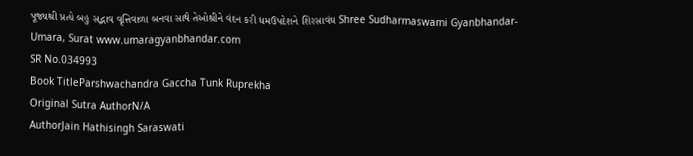પૂજ્યશ્રી પ્રત્યે બહુ સદ્ભાવ વૃત્તિવાળા બનવા સાથે તેઓશ્રીને વંદન કરી ધમઉપદેશને શિરસાવંઘ Shree Sudharmaswami Gyanbhandar-Umara, Surat www.umaragyanbhandar.com
SR No.034993
Book TitleParshwachandra Gaccha Tunk Ruprekha
Original Sutra AuthorN/A
AuthorJain Hathisingh Saraswati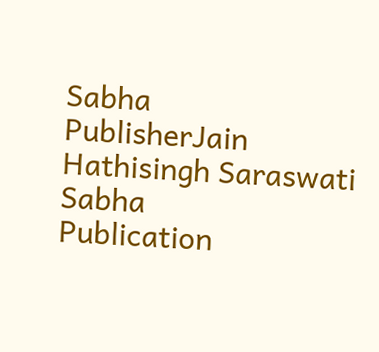Sabha
PublisherJain Hathisingh Saraswati Sabha
Publication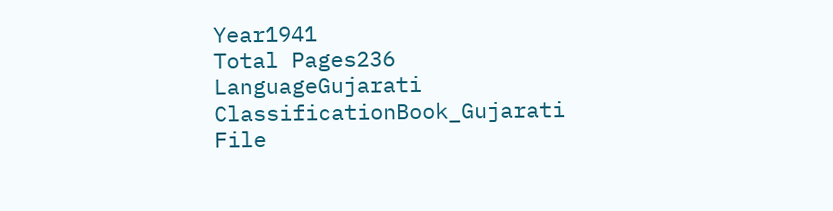Year1941
Total Pages236
LanguageGujarati
ClassificationBook_Gujarati
File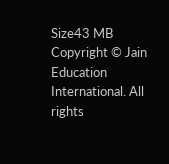Size43 MB
Copyright © Jain Education International. All rights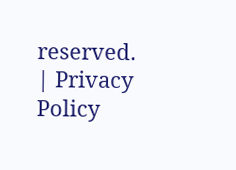reserved. | Privacy Policy